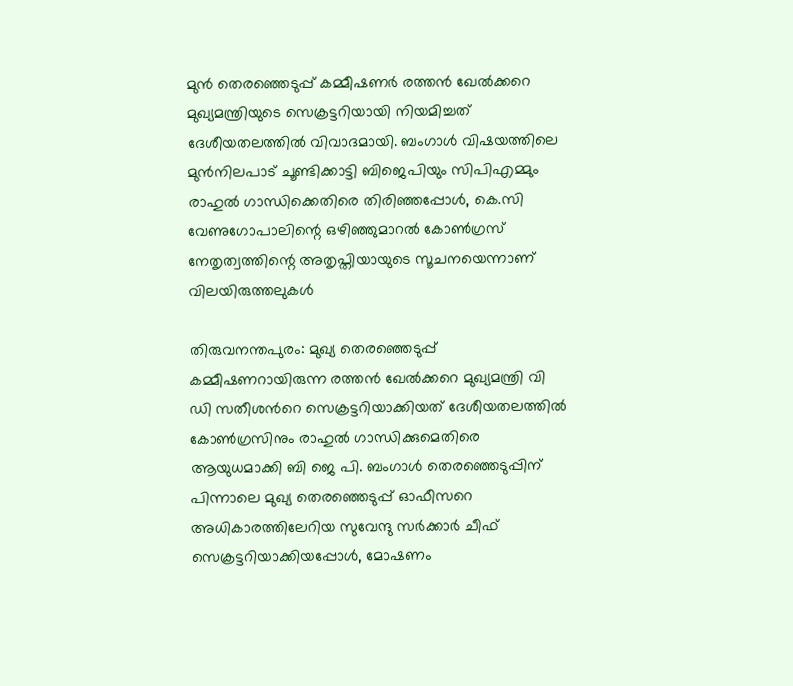മുൻ തെരഞ്ഞെടുപ്പ് കമ്മീഷണർ രത്തൻ ഖേൽക്കറെ മുഖ്യമന്ത്രിയുടെ സെക്രട്ടറിയായി നിയമിച്ചത് ദേശീയതലത്തിൽ വിവാദമായി. ബംഗാൾ വിഷയത്തിലെ മുൻനിലപാട് ചൂണ്ടിക്കാട്ടി ബിജെപിയും സിപിഎമ്മും രാഹുൽ ഗാന്ധിക്കെതിരെ തിരിഞ്ഞപ്പോൾ, കെ.സി വേണുഗോപാലിന്റെ ഒഴിഞ്ഞുമാറൽ കോൺഗ്രസ് നേതൃത്വത്തിന്റെ അതൃപ്തിയായുടെ സൂചനയെന്നാണ് വിലയിരുത്തലുകൾ

തിരുവനന്തപുരം: മുഖ്യ തെരഞ്ഞെടുപ്പ് കമ്മീഷണറായിരുന്ന രത്തൻ ഖേൽക്കറെ മുഖ്യമന്ത്രി വി ഡി സതീശന്‍റെ സെക്രട്ടറിയാക്കിയത് ദേശീയതലത്തിൽ കോൺഗ്രസിനും രാഹുൽ ഗാന്ധിക്കുമെതിരെ ആയുധമാക്കി ബി ജെ പി. ബംഗാൾ തെരഞ്ഞെടുപ്പിന് പിന്നാലെ മുഖ്യ തെരഞ്ഞെടുപ്പ് ഓഫീസറെ അധികാരത്തിലേറിയ സുവേന്ദു സർക്കാർ ചീഫ് സെക്രട്ടറിയാക്കിയപ്പോൾ, മോഷണം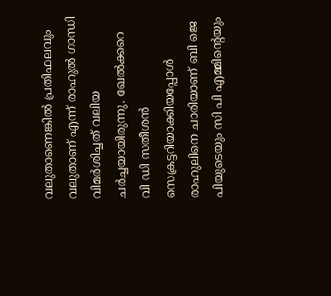വലുതാണെങ്കിൽ പ്രതിഫലവും വലുതാണ് എന്ന് രാഹുൽ ഗാന്ധി വിമർശിച്ചത് വലിയ ചർച്ചയായിരുന്നു. ഖേൽക്കറെ വി ഡി സതീശൻ സെക്രട്ടറിയാക്കിയപ്പോൾ രാഹുലിനെ ചാരിയാണ് ബി ജെ പിയുടെയും സി പി എമ്മിന്‍റെയും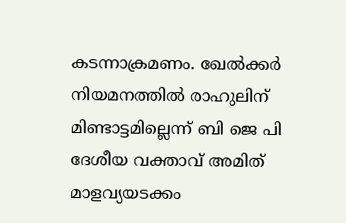കടന്നാക്രമണം. ഖേൽക്ക‌ർ നിയമനത്തിൽ രാഹുലിന് മിണ്ടാട്ടമില്ലെന്ന് ബി ജെ പി ദേശീയ വക്താവ് അമിത് മാളവ്യയടക്കം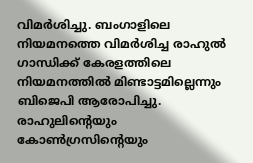വിമർശിച്ചു. ബംഗാളിലെ നിയമനത്തെ വിമർശിച്ച രാഹുൽ ഗാന്ധിക്ക് കേരളത്തിലെ നിയമനത്തിൽ മിണ്ടാട്ടമില്ലെന്നും ബിജെപി ആരോപിച്ചു. രാഹുലിന്‍റെയും കോൺഗ്രസിന്‍റെയും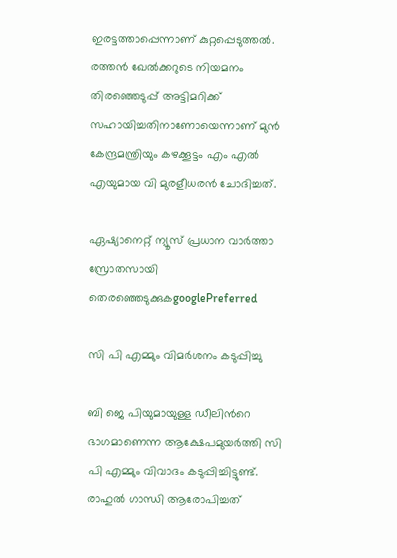ഇരട്ടത്താപ്പെന്നാണ് കുറ്റപ്പെടുത്തൽ. രത്തൻ ഖേൽക്കറുടെ നിയമനം തിരഞ്ഞെടുപ്പ് അട്ടിമറിക്ക് സഹായിച്ചതിനാണോയെന്നാണ് മുൻ കേന്ദ്രമന്ത്രിയും കഴക്കൂട്ടം എം എൽ എയുമായ വി മുരളീധരൻ ചോദിച്ചത്.

ഏഷ്യാനെറ്റ് ന്യൂസ് പ്രധാന വാർത്താ സ്രോതസായി തെരഞ്ഞെടുക്കുകgooglePreferred

സി പി എമ്മും വിമർശനം കടുപ്പിച്ചു

ബി ജെ പിയുമായുള്ള ഡീലിന്‍റെ ഭാഗമാണെന്ന ആക്ഷേപമുയർത്തി സി പി എമ്മും വിവാദം കടുപ്പിച്ചിട്ടുണ്ട്. രാഹുൽ ഗാന്ധി ആരോപിച്ചത്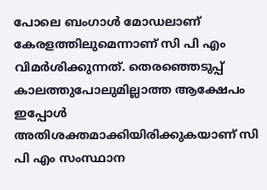പോലെ ബംഗാൾ മോഡലാണ് കേരളത്തിലുമെന്നാണ് സി പി എം വിമർശിക്കുന്നത്. തെരഞ്ഞെടുപ്പ് കാലത്തുപോലുമില്ലാത്ത ആക്ഷേപം ഇപ്പോൾ അതിശക്തമാക്കിയിരിക്കുകയാണ് സി പി എം സംസ്ഥാന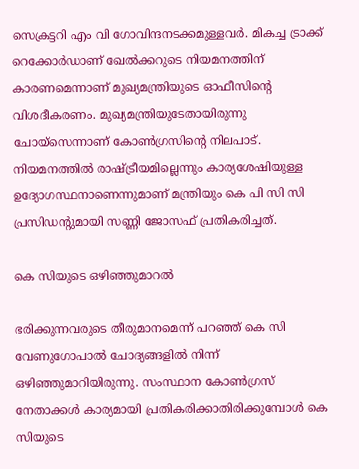സെക്രട്ടറി എം വി ഗോവിന്ദനടക്കമുള്ളവർ. മികച്ച ട്രാക്ക് റെക്കോർഡാണ് ഖേൽക്കറുടെ നിയമനത്തിന് കാരണമെന്നാണ് മുഖ്യമന്ത്രിയുടെ ഓഫീസിന്‍റെ വിശദീകരണം. മുഖ്യമന്ത്രിയുടേതായിരുന്നു ചോയ്സെന്നാണ് കോൺഗ്രസിന്‍റെ നിലപാട്. നിയമനത്തിൽ രാഷ്ട്രീയമില്ലെന്നും കാര്യശേഷിയുള്ള ഉദ്യോഗസ്ഥനാണെന്നുമാണ് മന്ത്രിയും കെ പി സി സി പ്രസിഡന്‍റുമായി സണ്ണി ജോസഫ് പ്രതികരിച്ചത്.

കെ സിയുടെ ഒഴിഞ്ഞുമാറൽ

ഭരിക്കുന്നവരുടെ തീരുമാനമെന്ന് പറഞ്ഞ് കെ സി വേണുഗോപാൽ ചോദ്യങ്ങളിൽ നിന്ന് ഒഴിഞ്ഞുമാറിയിരുന്നു. സംസ്ഥാന കോൺഗ്രസ് നേതാക്കൾ കാര്യമായി പ്രതികരിക്കാതിരിക്കുമ്പോൾ കെ സിയുടെ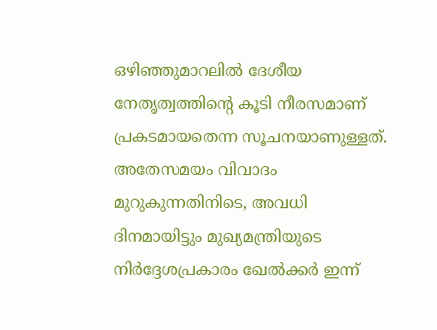ഒഴിഞ്ഞുമാറലിൽ ദേശീയ നേതൃത്വത്തിന്‍റെ കൂടി നീരസമാണ് പ്രകടമായതെന്ന സൂചനയാണുള്ളത്. അതേസമയം വിവാദം മുറുകുന്നതിനിടെ, അവധി ദിനമായിട്ടും മുഖ്യമന്ത്രിയുടെ നിർദ്ദേശപ്രകാരം ഖേൽക്കർ ഇന്ന്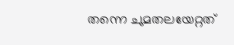തന്നെ ചുമതലയേറ്റത്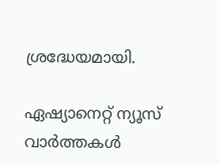ശ്രദ്ധേയമായി.

ഏഷ്യാനെറ്റ് ന്യൂസ് വാർത്തകൾ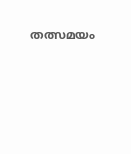തത്സമയം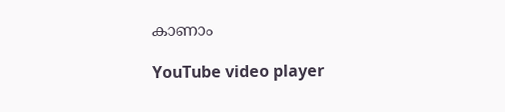കാണാം

YouTube video player